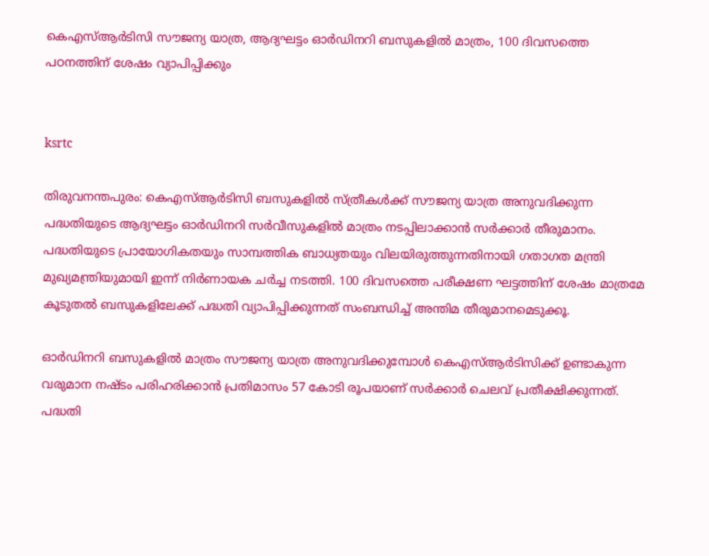കെഎസ്ആർടിസി സൗജന്യ യാത്ര, ആദ്യഘട്ടം ഓർഡിനറി ബസുകളിൽ മാത്രം, 100 ദിവസത്തെ പഠനത്തിന് ശേഷം വ്യാപിപ്പിക്കും


ksrtc

തിരുവനന്തപുരം: കെഎസ്ആർടിസി ബസുകളിൽ സ്ത്രീകൾക്ക് സൗജന്യ യാത്ര അനുവദിക്കുന്ന പദ്ധതിയുടെ ആദ്യഘട്ടം ഓർഡിനറി സർവീസുകളിൽ മാത്രം നടപ്പിലാക്കാൻ സർക്കാർ തീരുമാനം. പദ്ധതിയുടെ പ്രായോഗികതയും സാമ്പത്തിക ബാധ്യതയും വിലയിരുത്തുന്നതിനായി ഗതാഗത മന്ത്രി മുഖ്യമന്ത്രിയുമായി ഇന്ന് നിർണായക ചർച്ച നടത്തി. 100 ദിവസത്തെ പരീക്ഷണ ഘട്ടത്തിന് ശേഷം മാത്രമേ കൂടുതൽ ബസുകളിലേക്ക് പദ്ധതി വ്യാപിപ്പിക്കുന്നത് സംബന്ധിച്ച് അന്തിമ തീരുമാനമെടുക്കൂ.

ഓർഡിനറി ബസുകളിൽ മാത്രം സൗജന്യ യാത്ര അനുവദിക്കുമ്പോൾ കെഎസ്ആർടിസിക്ക് ഉണ്ടാകുന്ന വരുമാന നഷ്ടം പരിഹരിക്കാൻ പ്രതിമാസം 57 കോടി രൂപയാണ് സർക്കാർ ചെലവ് പ്രതീക്ഷിക്കുന്നത്. പദ്ധതി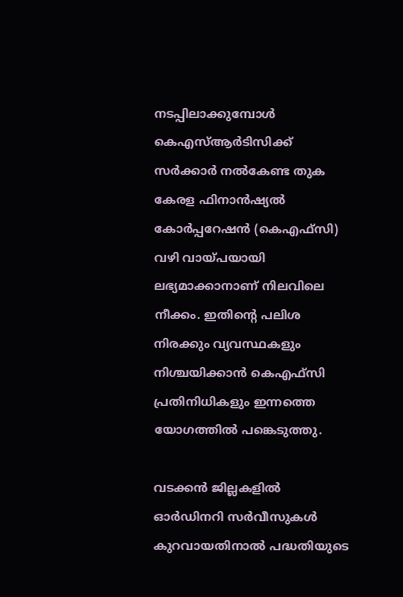നടപ്പിലാക്കുമ്പോൾ കെഎസ്ആർടിസിക്ക് സർക്കാർ നൽകേണ്ട തുക കേരള ഫിനാൻഷ്യൽ കോർപ്പറേഷൻ (കെഎഫ്സി) വഴി വായ്പയായി ലഭ്യമാക്കാനാണ് നിലവിലെ നീക്കം. ഇതിന്റെ പലിശ നിരക്കും വ്യവസ്ഥകളും നിശ്ചയിക്കാൻ കെഎഫ്സി പ്രതിനിധികളും ഇന്നത്തെ യോഗത്തിൽ പങ്കെടുത്തു.

വടക്കൻ ജില്ലകളിൽ ഓർഡിനറി സർവീസുകൾ കുറവായതിനാൽ പദ്ധതിയുടെ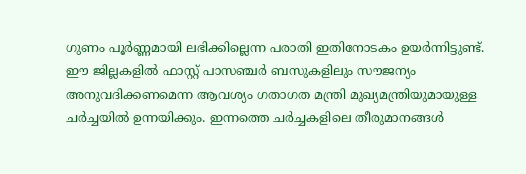ഗുണം പൂർണ്ണമായി ലഭിക്കില്ലെന്ന പരാതി ഇതിനോടകം ഉയർന്നിട്ടുണ്ട്. ഈ ജില്ലകളിൽ ഫാസ്റ്റ് പാസഞ്ചർ ബസുകളിലും സൗജന്യം അനുവദിക്കണമെന്ന ആവശ്യം ഗതാഗത മന്ത്രി മുഖ്യമന്ത്രിയുമായുള്ള ചർച്ചയിൽ ഉന്നയിക്കും. ഇന്നത്തെ ചർച്ചകളിലെ തീരുമാനങ്ങൾ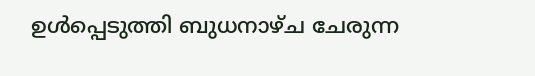ഉൾപ്പെടുത്തി ബുധനാഴ്ച ചേരുന്ന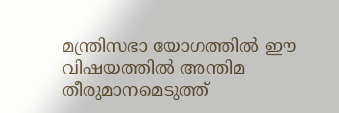മന്ത്രിസഭാ യോഗത്തിൽ ഈ വിഷയത്തിൽ അന്തിമ തീരുമാനമെടുത്ത്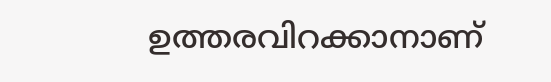ഉത്തരവിറക്കാനാണ്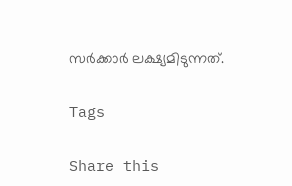സർക്കാർ ലക്ഷ്യമിടുന്നത്.

Tags

Share this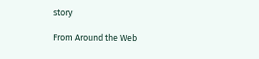story

From Around the Web